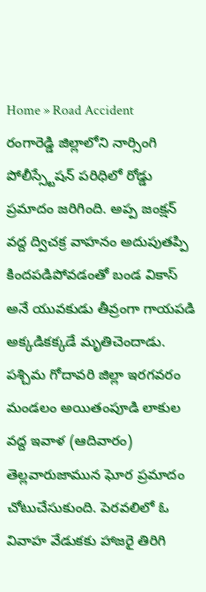Home » Road Accident
రంగారెడ్డి జిల్లాలోని నార్సింగి పోలీస్స్టేషన్ పరిధిలో రోడ్డు ప్రమాదం జరిగింది. అప్ప జంక్షన్ వద్ద ద్విచక్ర వాహనం అదుపుతప్పి కిందపడిపోవడంతో బండ వికాస్ అనే యువకుడు తీవ్రంగా గాయపడి అక్కడికక్కడే మృతిచెందాడు.
పశ్చిమ గోదావరి జిల్లా ఇరగవరం మండలం అయితంపూడి లాకుల వద్ద ఇవాళ (ఆదివారం) తెల్లవారుజామున ఘోర ప్రమాదం చోటుచేసుకుంది. పెరవలిలో ఓ వివాహ వేడుకకు హాజరై తిరిగి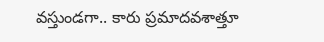వస్తుండగా.. కారు ప్రమాదవశాత్తూ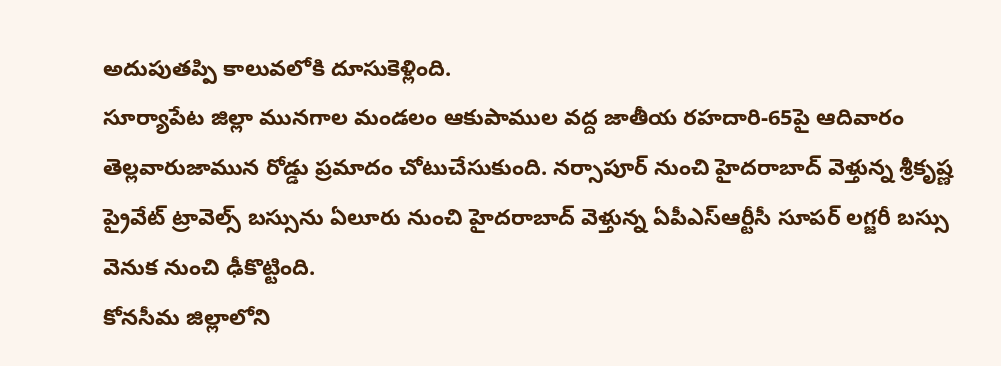అదుపుతప్పి కాలువలోకి దూసుకెళ్లింది.
సూర్యాపేట జిల్లా మునగాల మండలం ఆకుపాముల వద్ద జాతీయ రహదారి-65పై ఆదివారం తెల్లవారుజామున రోడ్డు ప్రమాదం చోటుచేసుకుంది. నర్సాపూర్ నుంచి హైదరాబాద్ వెళ్తున్న శ్రీకృష్ణ ప్రైవేట్ ట్రావెల్స్ బస్సును ఏలూరు నుంచి హైదరాబాద్ వెళ్తున్న ఏపీఎస్ఆర్టీసీ సూపర్ లగ్జరీ బస్సు వెనుక నుంచి ఢీకొట్టింది.
కోనసీమ జిల్లాలోని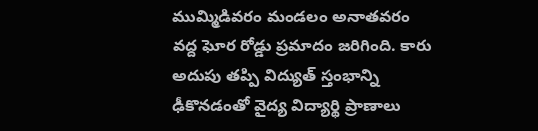ముమ్మిడివరం మండలం అనాతవరం వద్ద ఘోర రోడ్డు ప్రమాదం జరిగింది. కారు అదుపు తప్పి విద్యుత్ స్తంభాన్ని ఢీకొనడంతో వైద్య విద్యార్థి ప్రాణాలు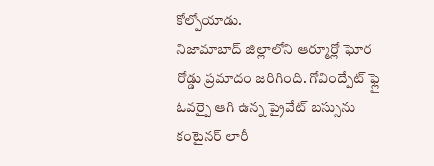కోల్పోయాడు.
నిజామాబాద్ జిల్లాలోని ఆర్మూర్లో ఘోర రోడ్డు ప్రమాదం జరిగింది. గోవింద్పేట్ ఫ్లై ఓవర్పై ఆగి ఉన్న ప్రైవేట్ బస్సును కంటైనర్ లారీ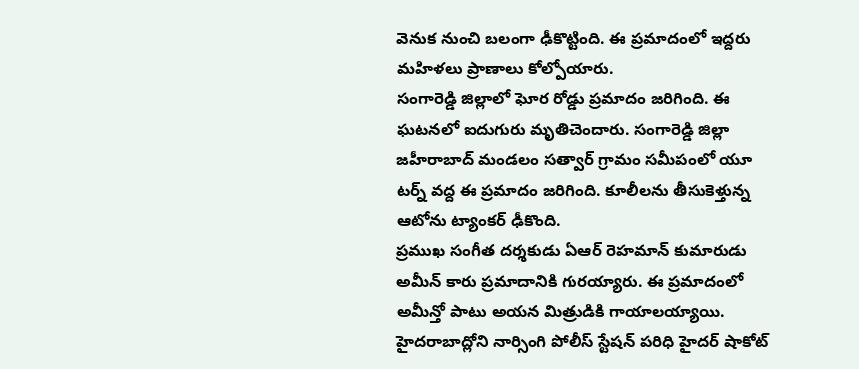వెనుక నుంచి బలంగా ఢీకొట్టింది. ఈ ప్రమాదంలో ఇద్దరు మహిళలు ప్రాణాలు కోల్పోయారు.
సంగారెడ్డి జిల్లాలో ఘోర రోడ్డు ప్రమాదం జరిగింది. ఈ ఘటనలో ఐదుగురు మృతిచెందారు. సంగారెడ్డి జిల్లా జహీరాబాద్ మండలం సత్వార్ గ్రామం సమీపంలో యూ టర్న్ వద్ద ఈ ప్రమాదం జరిగింది. కూలీలను తీసుకెళ్తున్న ఆటోను ట్యాంకర్ ఢీకొంది.
ప్రముఖ సంగీత దర్శకుడు ఏఆర్ రెహమాన్ కుమారుడు అమీన్ కారు ప్రమాదానికి గురయ్యారు. ఈ ప్రమాదంలో అమీన్తో పాటు అయన మిత్రుడికి గాయాలయ్యాయి.
హైదరాబాద్లోని నార్సింగి పోలీస్ స్టేషన్ పరిధి హైదర్ షాకోట్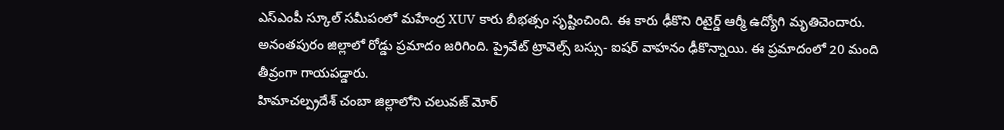ఎస్ఎంపీ స్కూల్ సమీపంలో మహేంద్ర XUV కారు బీభత్సం సృష్టించింది. ఈ కారు ఢీకొని రిటైర్డ్ ఆర్మీ ఉద్యోగి మృతిచెందారు.
అనంతపురం జిల్లాలో రోడ్డు ప్రమాదం జరిగింది. ప్రైవేట్ ట్రావెల్స్ బస్సు- ఐషర్ వాహనం ఢీకొన్నాయి. ఈ ప్రమాదంలో 20 మంది తీవ్రంగా గాయపడ్డారు.
హిమాచల్ప్రదేశ్ చంబా జిల్లాలోని చలువజ్ మోర్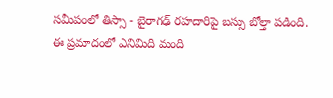సమీపంలో తిస్సా - బైరాగఢ్ రహదారిపై బస్సు బోల్తా పడింది. ఈ ప్రమాదంలో ఎనిమిది మంది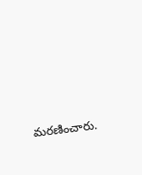మరణించారు.